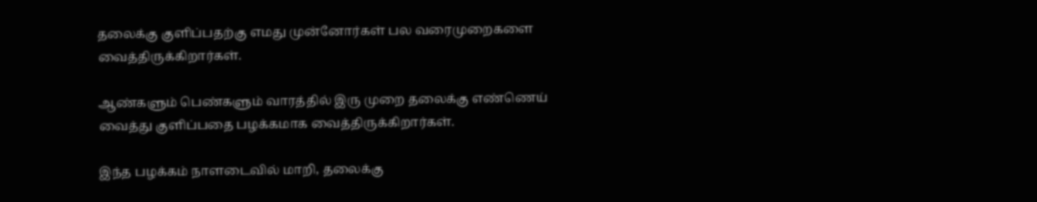தலைக்கு குளிப்பதற்கு எமது முன்னோர்கள் பல வரைமுறைகளை வைத்திருக்கிறார்கள்.

ஆண்களும் பெண்களும் வாரத்தில் இரு முறை தலைக்கு எண்ணெய் வைத்து குளிப்பதை பழக்கமாக வைத்திருக்கிறார்கள்.

இந்த பழக்கம் நாளடைவில் மாறி, தலைக்கு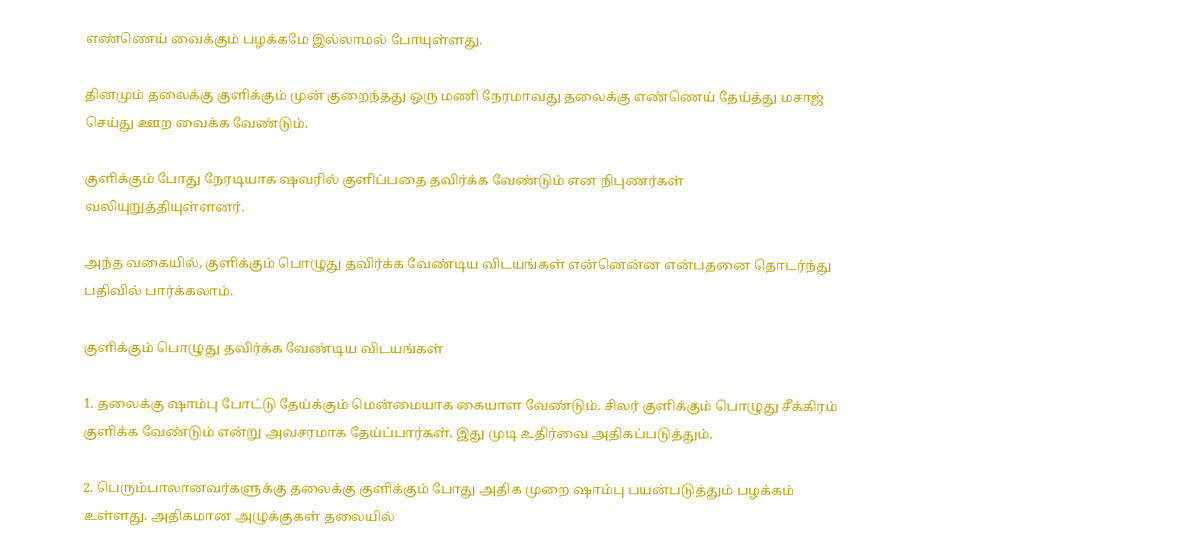எண்ணெய் வைக்கும் பழக்கமே இல்லாமல் போயுள்ளது.

தினமும் தலைக்கு குளிக்கும் முன் குறைந்தது ஒரு மணி நேரமாவது தலைக்கு எண்ணெய் தேய்த்து மசாஜ் செய்து ஊற வைக்க வேண்டும்.

குளிக்கும் போது நேரடியாக ஷவரில் குளிப்பதை தவிர்க்க வேண்டும் என நிபுணர்கள் வலியுறுத்தியுள்ளனர்.

அந்த வகையில், குளிக்கும் பொழுது தவிர்க்க வேண்டிய விடயங்கள் என்னென்ன என்பதனை தொடர்ந்து பதிவில் பார்க்கலாம்.

குளிக்கும் பொழுது தவிர்க்க வேண்டிய விடயங்கள்

1. தலைக்கு ஷாம்பு போட்டு தேய்க்கும் மென்மையாக கையாள வேண்டும். சிலர் குளிக்கும் பொழுது சீக்கிரம் குளிக்க வேண்டும் என்று அவசரமாக தேய்ப்பார்கள். இது முடி உதிர்வை அதிகப்படுத்தும்.

2. பெரும்பாலானவர்களுக்கு தலைக்கு குளிக்கும் போது அதிக முறை ஷாம்பு பயன்படுத்தும் பழக்கம் உள்ளது. அதிகமான அழுக்குகள் தலையில்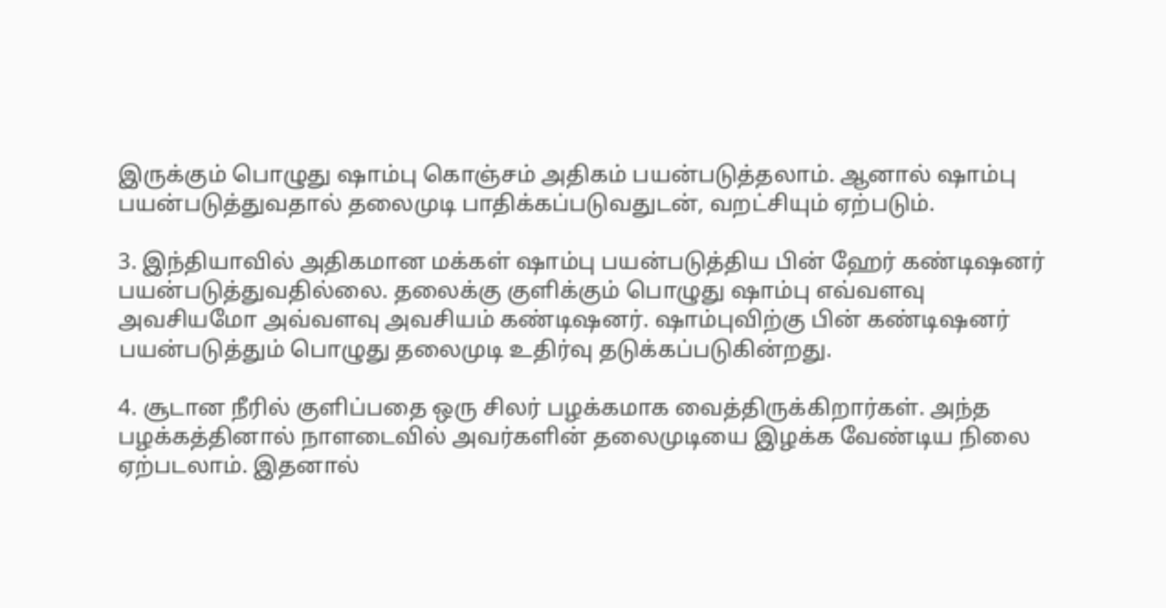இருக்கும் பொழுது ஷாம்பு கொஞ்சம் அதிகம் பயன்படுத்தலாம். ஆனால் ஷாம்பு பயன்படுத்துவதால் தலைமுடி பாதிக்கப்படுவதுடன், வறட்சியும் ஏற்படும்.

3. இந்தியாவில் அதிகமான மக்கள் ஷாம்பு பயன்படுத்திய பின் ஹேர் கண்டிஷனர் பயன்படுத்துவதில்லை. தலைக்கு குளிக்கும் பொழுது ஷாம்பு எவ்வளவு அவசியமோ அவ்வளவு அவசியம் கண்டிஷனர். ஷாம்புவிற்கு பின் கண்டிஷனர் பயன்படுத்தும் பொழுது தலைமுடி உதிர்வு தடுக்கப்படுகின்றது.

4. சூடான நீரில் குளிப்பதை ஒரு சிலர் பழக்கமாக வைத்திருக்கிறார்கள். அந்த பழக்கத்தினால் நாளடைவில் அவர்களின் தலைமுடியை இழக்க வேண்டிய நிலை ஏற்படலாம். இதனால்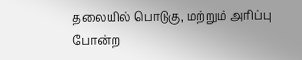தலையில் பொடுகு, மற்றும் அரிப்பு போன்ற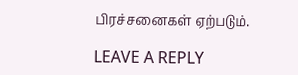பிரச்சனைகள் ஏற்படும்.

LEAVE A REPLY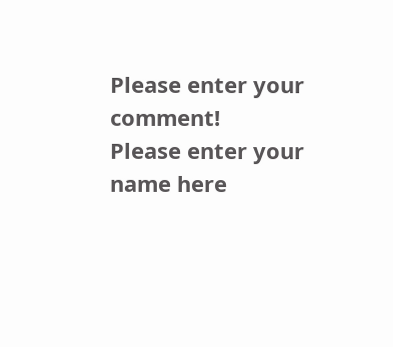Please enter your comment!
Please enter your name here